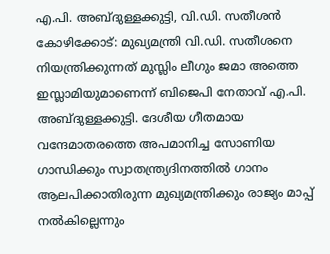എ.പി. അബ്ദുള്ളക്കുട്ടി, വി.ഡി. സതീശൻ
കോഴിക്കോട്: മുഖ്യമന്ത്രി വി.ഡി. സതീശനെ നിയന്ത്രിക്കുന്നത് മുസ്ലിം ലീഗും ജമാ അത്തെ ഇസ്ലാമിയുമാണെന്ന് ബിജെപി നേതാവ് എ.പി. അബ്ദുള്ളക്കുട്ടി. ദേശീയ ഗീതമായ വന്ദേമാതരത്തെ അപമാനിച്ച സോണിയ ഗാന്ധിക്കും സ്വാതന്ത്ര്യദിനത്തിൽ ഗാനം ആലപിക്കാതിരുന്ന മുഖ്യമന്ത്രിക്കും രാജ്യം മാപ്പ് നൽകില്ലെന്നും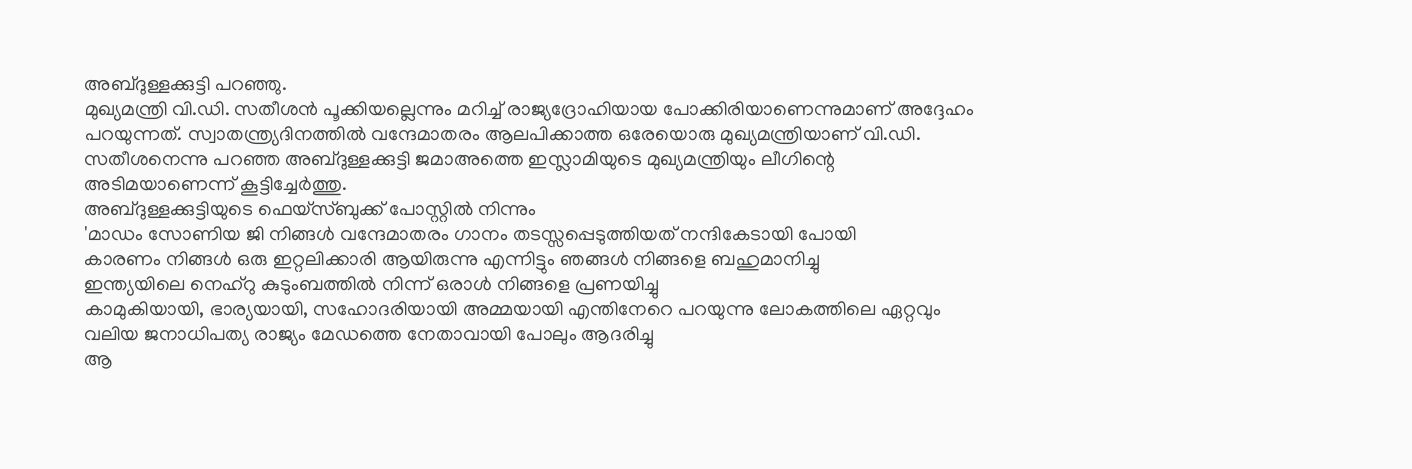അബ്ദുള്ളക്കുട്ടി പറഞ്ഞു.
മുഖ്യമന്ത്രി വി.ഡി. സതീശൻ പൂക്കിയല്ലെന്നും മറിച്ച് രാജ്യദ്രോഹിയായ പോക്കിരിയാണെന്നുമാണ് അദ്ദേഹം പറയുന്നത്. സ്വാതന്ത്ര്യദിനത്തിൽ വന്ദേമാതരം ആലപിക്കാത്ത ഒരേയൊരു മുഖ്യമന്ത്രിയാണ് വി.ഡി. സതീശനെന്നു പറഞ്ഞ അബ്ദുള്ളക്കുട്ടി ജമാഅത്തെ ഇസ്ലാമിയുടെ മുഖ്യമന്ത്രിയും ലീഗിന്റെ അടിമയാണെന്ന് കൂട്ടിച്ചേർത്തു.
അബ്ദുള്ളക്കുട്ടിയുടെ ഫെയ്സ്ബുക്ക് പോസ്റ്റിൽ നിന്നും
'മാഡം സോണിയ ജി നിങ്ങൾ വന്ദേമാതരം ഗാനം തടസ്സപ്പെടുത്തിയത് നന്ദികേടായി പോയി
കാരണം നിങ്ങൾ ഒരു ഇറ്റലിക്കാരി ആയിരുന്നു എന്നിട്ടും ഞങ്ങൾ നിങ്ങളെ ബഹുമാനിച്ചു
ഇന്ത്യയിലെ നെഹ്റു കുടുംബത്തിൽ നിന്ന് ഒരാൾ നിങ്ങളെ പ്രണയിച്ചു
കാമുകിയായി, ഭാര്യയായി, സഹോദരിയായി അമ്മയായി എന്തിനേറെ പറയുന്നു ലോകത്തിലെ ഏറ്റവും വലിയ ജനാധിപത്യ രാജ്യം മേഡത്തെ നേതാവായി പോലും ആദരിച്ചു
ആ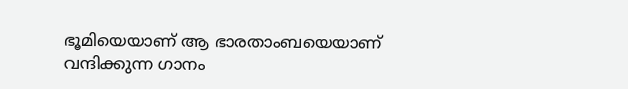ഭൂമിയെയാണ് ആ ഭാരതാംബയെയാണ്
വന്ദിക്കുന്ന ഗാനം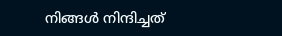നിങ്ങൾ നിന്ദിച്ചത്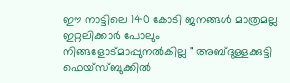ഈ നാട്ടിലെ 140 കോടി ജനങ്ങൾ മാത്രമല്ല ഇറ്റലിക്കാർ പോലും നിങ്ങളോട്മാപ്പുനൽകില്ല " അബ്ദുള്ളക്കുട്ടി ഫെയ്സ്ബുക്കിൽ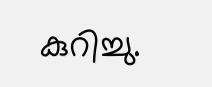കുറിച്ചു.